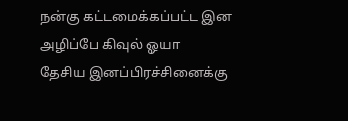நன்கு கட்டமைக்கப்பட்ட இன அழிப்பே கிவுல் ஓயா
தேசிய இனப்பிரச்சினைக்கு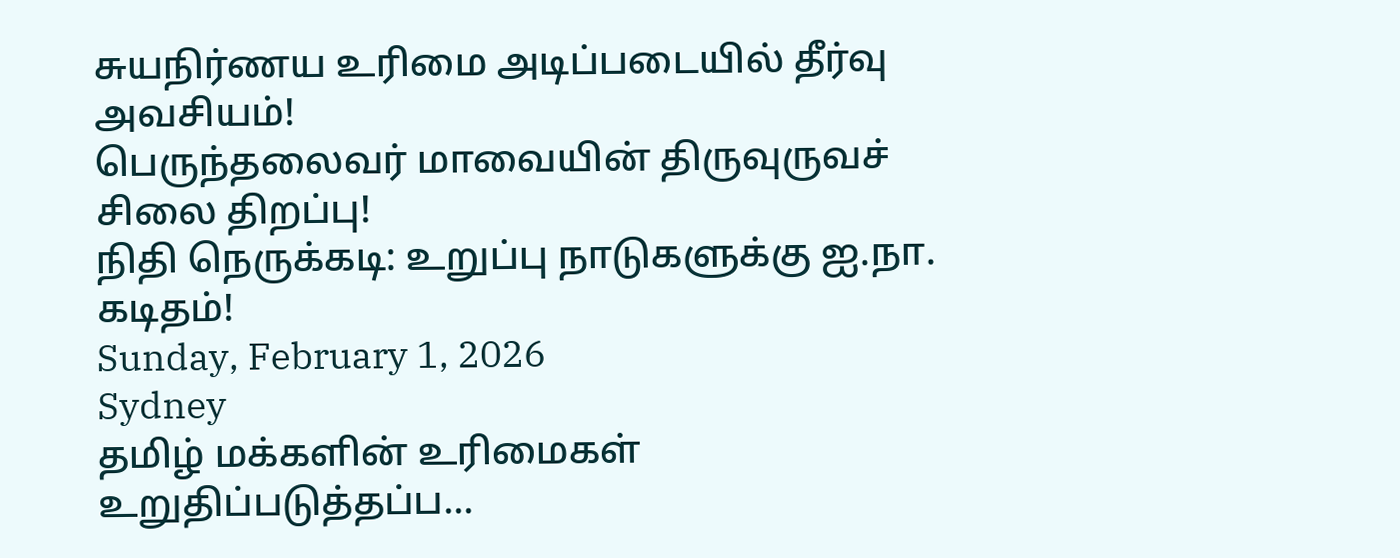சுயநிர்ணய உரிமை அடிப்படையில் தீர்வு அவசியம்!
பெருந்தலைவர் மாவையின் திருவுருவச் சிலை திறப்பு!
நிதி நெருக்கடி: உறுப்பு நாடுகளுக்கு ஐ.நா. கடிதம்!
Sunday, February 1, 2026
Sydney
தமிழ் மக்களின் உரிமைகள் உறுதிப்படுத்தப்ப...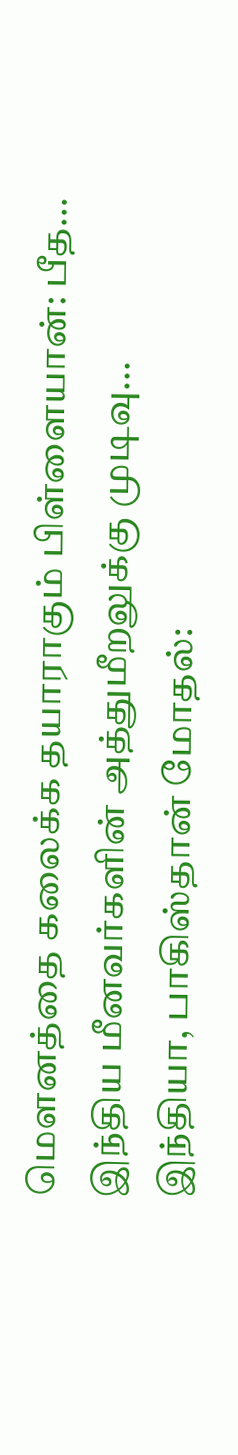மௌனத்தை கலைக்க தயாராகும் பிள்ளையான்: பீத...
இந்திய மீனவர்களின் அத்துமீறலுக்கு முடிவு...
இந்தியா, பாகிஸ்தான் மோதல்: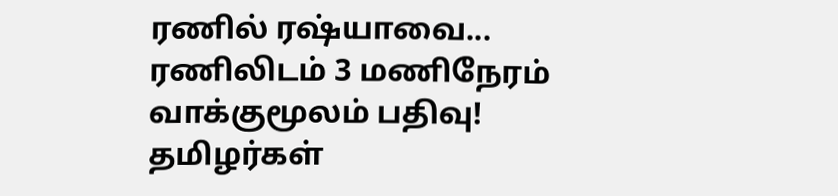ரணில் ரஷ்யாவை...
ரணிலிடம் 3 மணிநேரம் வாக்குமூலம் பதிவு!
தமிழர்கள்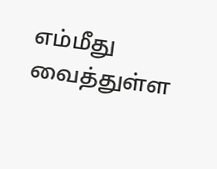எம்மீது வைத்துள்ள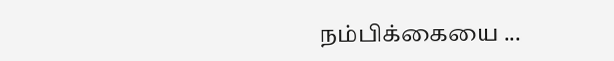நம்பிக்கையை ...